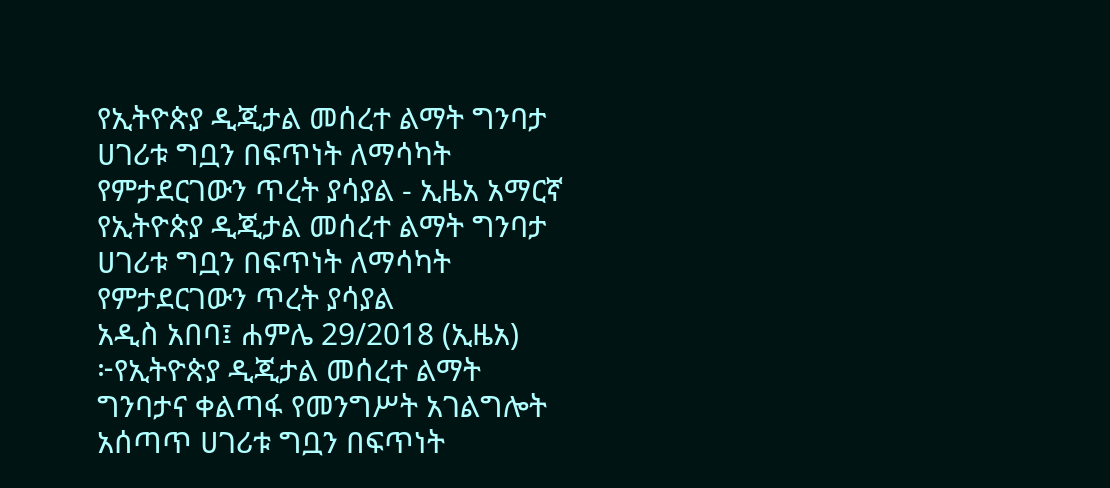የኢትዮጵያ ዲጂታል መሰረተ ልማት ግንባታ ሀገሪቱ ግቧን በፍጥነት ለማሳካት የምታደርገውን ጥረት ያሳያል - ኢዜአ አማርኛ
የኢትዮጵያ ዲጂታል መሰረተ ልማት ግንባታ ሀገሪቱ ግቧን በፍጥነት ለማሳካት የምታደርገውን ጥረት ያሳያል
አዲስ አበባ፤ ሐምሌ 29/2018 (ኢዜአ) ፦የኢትዮጵያ ዲጂታል መሰረተ ልማት ግንባታና ቀልጣፋ የመንግሥት አገልግሎት አሰጣጥ ሀገሪቱ ግቧን በፍጥነት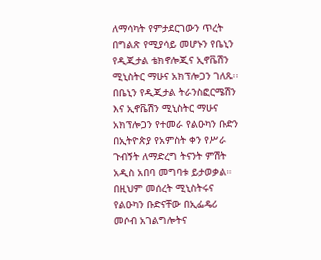ለማሳካት የምታደርገውን ጥረት በግልጽ የሚያሳይ መሆኑን የቤኒን የዲጂታል ቴክኖሎጂና ኢኖቬሽን ሚኒስትር ማሁና አክፕሎጋን ገለጹ፡፡
በቤኒን የዲጂታል ትራንስፎርሜሽን እና ኢኖቬሽን ሚኒስትር ማሁና አክፕሎጋን የተመራ የልዑካን ቡድን በኢትዮጵያ የአምስት ቀን የሥራ ጉብኝት ለማድረግ ትናንት ምሽት አዲስ አበባ መግባቱ ይታወቃል።
በዚህም መሰረት ሚኒስትሩና የልዑካን ቡድናቸው በኢፌዴሪ መሶብ አገልግሎትና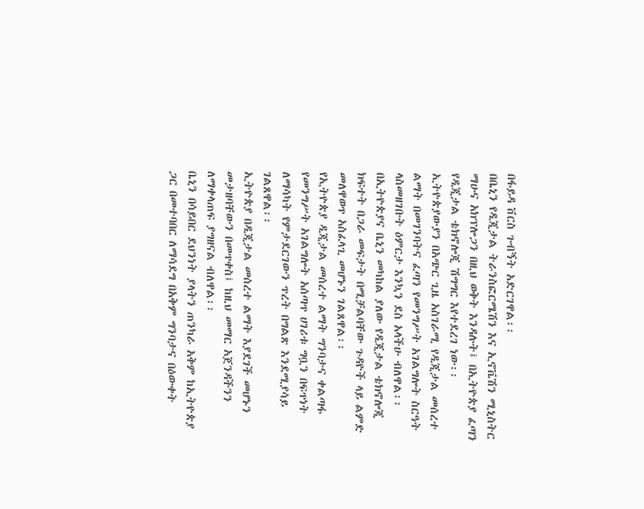በፋይዳ ቨርስ ጉብኝት አድርገዋል፡፡
በቤኒን የዲጂታል ትራንስፎርሜሽን እና ኢኖቬሽን ሚኒስትር ማሁና አክፕሎጋን በዚህ ወቅት እንዳሉት፤ በኢትዮጵያ ፈጣን የዲጂታል ቴክኖሎጂ ሽግግር እየተደረገ ነው፡፡
ኢትዮጵያውያን በአጭር ጊዜ አስገራሚ የዲጂታል መሰረተ ልማት በመገንባትና ፈጣን የመንግሥት አገልግሎት ስርዓት ላስመዘገቡት ዕምርታ እንኳን ደስ አላችሁ ብለዋል፡፡
በኢትዮጵያና ቤኒን መካከል ያለው የዲጂታል ቴክኖሎጂ ክፍተት በጋራ መፍታት በሚቻልባቸው ጉዳዮች ላይ ልምድ መለዋወጥ አስፈላጊ መሆኑን ገልጸዋል፡፡
የኢትዮጵያ ዲጂታል መሰረተ ልማት ግንባታና ቀልጣፋ የመንግሥት አገልግሎት አሰጣጥ ሀገሪቱ ግቧን በፍጥነት ለማሳካት የምታደርገውን ጥረት በግልጽ እንደሚያሳይ ገልጸዋል፡፡
ኢትዮጵያ በዲጂታል መሰረተ ልማት እያደገች መሆኑን መታዘባቸውን በመጥቀስ፤ ከዚህ መማር አጀንዳችንን ለማቀላጠፍ ያግዘናል ብለዋል፡፡
ቤኒን በሳይበር ደህንነት ያላትን ጠንካራ አቅም ከኢትዮጵያ ጋር በመተባበር ለማሳደግ በአቅም ግንባታና በዕውቀት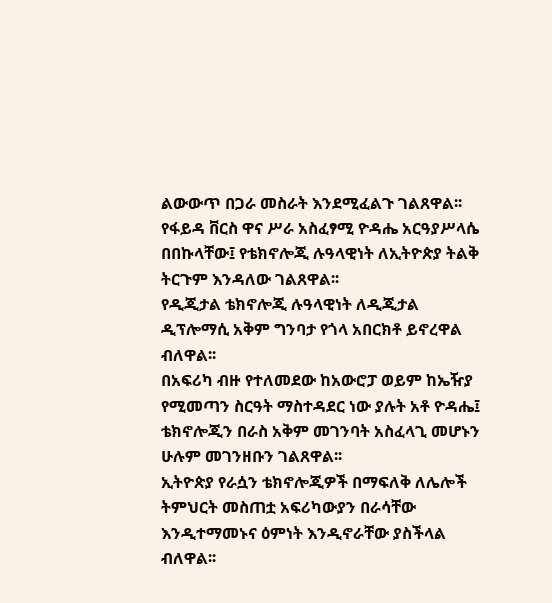ልውውጥ በጋራ መስራት እንደሚፈልጉ ገልጸዋል፡፡
የፋይዳ ቨርስ ዋና ሥራ አስፈፃሚ ዮዳሔ አርዓያሥላሴ በበኩላቸው፤ የቴክኖሎጂ ሉዓላዊነት ለኢትዮጵያ ትልቅ ትርጉም እንዳለው ገልጸዋል፡፡
የዲጂታል ቴክኖሎጂ ሉዓላዊነት ለዲጂታል ዲፕሎማሲ አቅም ግንባታ የጎላ አበርክቶ ይኖረዋል ብለዋል፡፡
በአፍሪካ ብዙ የተለመደው ከአውሮፓ ወይም ከኤዥያ የሚመጣን ስርዓት ማስተዳደር ነው ያሉት አቶ ዮዳሔ፤ ቴክኖሎጂን በራስ አቅም መገንባት አስፈላጊ መሆኑን ሁሉም መገንዘቡን ገልጸዋል፡፡
ኢትዮጵያ የራሷን ቴክኖሎጂዎች በማፍለቅ ለሌሎች ትምህርት መስጠቷ አፍሪካውያን በራሳቸው እንዲተማመኑና ዕምነት እንዲኖራቸው ያስችላል ብለዋል፡፡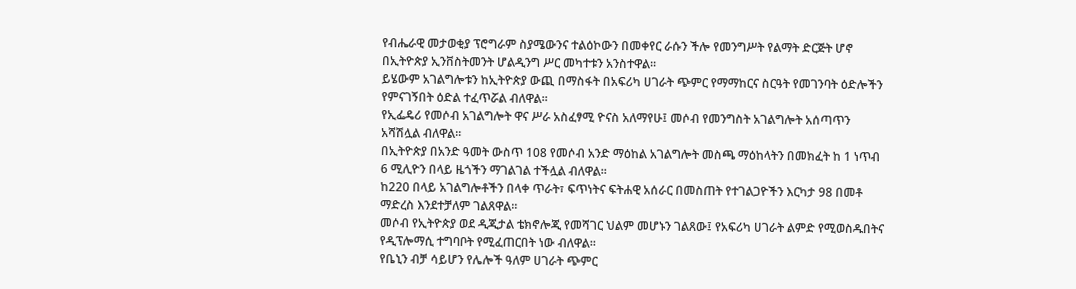የብሔራዊ መታወቂያ ፕሮግራም ስያሜውንና ተልዕኮውን በመቀየር ራሱን ችሎ የመንግሥት የልማት ድርጅት ሆኖ በኢትዮጵያ ኢንቨስትመንት ሆልዲንግ ሥር መካተቱን አንስተዋል፡፡
ይሄውም አገልግሎቱን ከኢትዮጵያ ውጪ በማስፋት በአፍሪካ ሀገራት ጭምር የማማከርና ስርዓት የመገንባት ዕድሎችን የምናገኝበት ዕድል ተፈጥሯል ብለዋል፡፡
የኢፌዴሪ የመሶብ አገልግሎት ዋና ሥራ አስፈፃሚ ዮናስ አለማየሁ፤ መሶብ የመንግስት አገልግሎት አሰጣጥን አሻሽሏል ብለዋል፡፡
በኢትዮጵያ በአንድ ዓመት ውስጥ 108 የመሶብ አንድ ማዕከል አገልግሎት መስጫ ማዕከላትን በመክፈት ከ 1 ነጥብ 6 ሚሊዮን በላይ ዜጎችን ማገልገል ተችሏል ብለዋል፡፡
ከ220 በላይ አገልግሎቶችን በላቀ ጥራት፣ ፍጥነትና ፍትሐዊ አሰራር በመስጠት የተገልጋዮችን እርካታ 98 በመቶ ማድረስ እንደተቻለም ገልጸዋል፡፡
መሶብ የኢትዮጵያ ወደ ዲጂታል ቴክኖሎጂ የመሻገር ህልም መሆኑን ገልጸው፤ የአፍሪካ ሀገራት ልምድ የሚወስዱበትና የዲፕሎማሲ ተግባቦት የሚፈጠርበት ነው ብለዋል፡፡
የቤኒን ብቻ ሳይሆን የሌሎች ዓለም ሀገራት ጭምር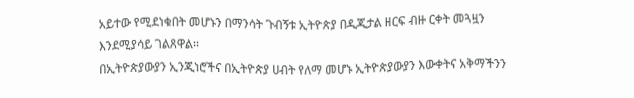አይተው የሚደነቁበት መሆኑን በማንሳት ጉብኝቱ ኢትዮጵያ በዲጂታል ዘርፍ ብዙ ርቀት መጓዟን እንደሚያሳይ ገልጸዋል፡፡
በኢትዮጵያውያን ኢንጂነሮችና በኢትዮጵያ ሀብት የለማ መሆኑ ኢትዮጵያውያን እውቀትና አቅማችንን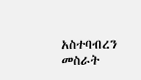አስተባብረን መስራት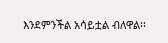እንደምንችል አሳይቷል ብለዋል፡፡